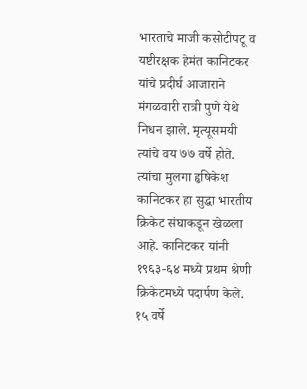भारताचे माजी कसोटीपटू व यष्टीरक्षक हेमंत कानिटकर यांचे प्रदीर्घ आजाराने मंगळवारी रात्री पुणे येथे निधन झाले. मृत्यूसमयी त्यांचे वय ७७ वर्षे होते. त्यांचा मुलगा हृषिकेश कानिटकर हा सुद्धा भारतीय क्रिकेट संघाकडून खेळला आहे. कानिटकर यांनी १९६३-६४ मध्ये प्रथम श्रेणी क्रिकेटमध्ये पदार्पण केले.
१५ वर्षे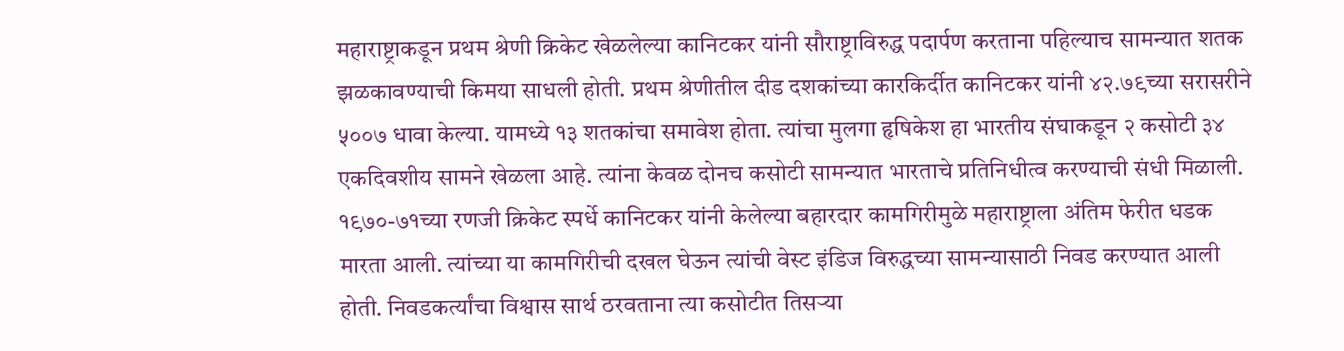महाराष्ट्राकडून प्रथम श्रेणी क्रिकेट खेळलेल्या कानिटकर यांनी सौराष्ट्राविरुद्ध पदार्पण करताना पहिल्याच सामन्यात शतक झळकावण्याची किमया साधली होती. प्रथम श्रेणीतील दीड दशकांच्या कारकिर्दीत कानिटकर यांनी ४२.७९च्या सरासरीने ५००७ धावा केल्या. यामध्ये १३ शतकांचा समावेश होता. त्यांचा मुलगा हृषिकेश हा भारतीय संघाकडून २ कसोटी ३४ एकदिवशीय सामने खेळला आहे. त्यांना केवळ दोनच कसोटी सामन्यात भारताचे प्रतिनिधीत्व करण्याची संधी मिळाली.
१९७०-७१च्या रणजी क्रिकेट स्पर्धे कानिटकर यांनी केलेल्या बहारदार कामगिरीमुळे महाराष्ट्राला अंतिम फेरीत धडक मारता आली. त्यांच्या या कामगिरीची दखल घेऊन त्यांची वेस्ट इंडिज विरुद्धच्या सामन्यासाठी निवड करण्यात आली होती. निवडकर्त्यांचा विश्वास सार्थ ठरवताना त्या कसोटीत तिसऱ्या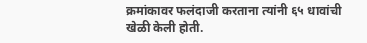क्रमांकावर फलंदाजी करताना त्यांनी ६५ धावांची खेळी केली होती.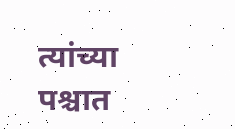त्यांच्या पश्चात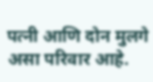पत्नी आणि दोन मुलगे असा परिवार आहे.